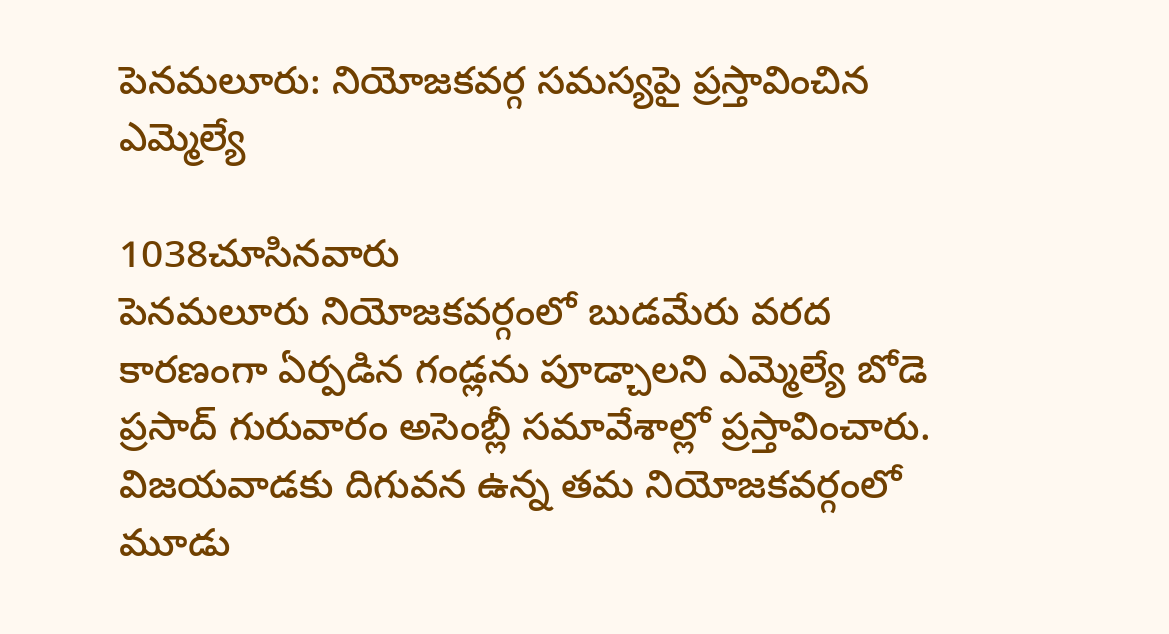పెనమలూరు: నియోజకవర్గ సమస్యపై ప్రస్తావించిన ఎమ్మెల్యే

1038చూసినవారు
పెనమలూరు నియోజకవర్గంలో బుడమేరు వరద కారణంగా ఏర్పడిన గండ్లను పూడ్చాలని ఎమ్మెల్యే బోడె ప్రసాద్ గురువారం అసెంబ్లీ సమావేశాల్లో ప్రస్తావించారు. విజయవాడకు దిగువన ఉన్న తమ నియోజకవర్గంలో మూడు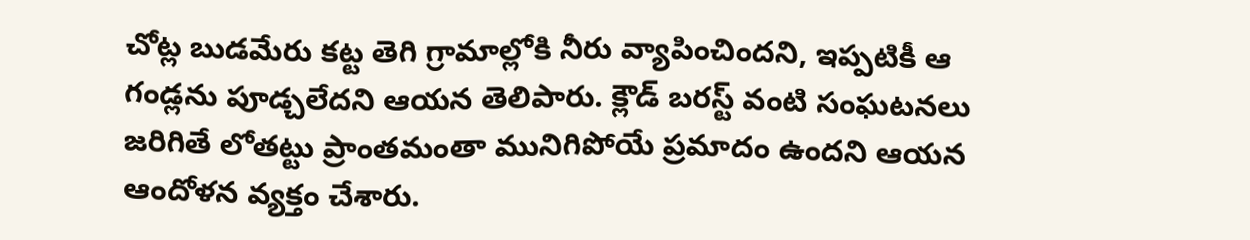చోట్ల బుడమేరు కట్ట తెగి గ్రామాల్లోకి నీరు వ్యాపించిందని, ఇప్పటికీ ఆ గండ్లను పూడ్చలేదని ఆయన తెలిపారు. క్లౌడ్ బరస్ట్ వంటి సంఘటనలు జరిగితే లోతట్టు ప్రాంతమంతా మునిగిపోయే ప్రమాదం ఉందని ఆయన ఆందోళన వ్యక్తం చేశారు.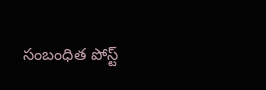సంబంధిత పోస్ట్